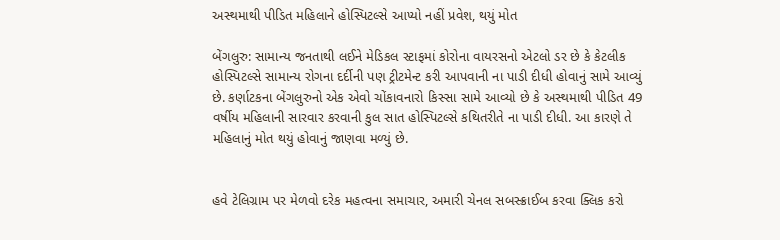અસ્થમાથી પીડિત મહિલાને હોસ્પિટલ્સે આપ્યો નહીં પ્રવેશ, થયું મોત

બેંગલુરુ: સામાન્ય જનતાથી લઈને મેડિકલ સ્ટાફમાં કોરોના વાયરસનો એટલો ડર છે કે કેટલીક હોસ્પિટલ્સે સામાન્ય રોગના દર્દીની પણ ટ્રીટમેન્ટ કરી આપવાની ના પાડી દીધી હોવાનું સામે આવ્યું છે. કર્ણાટકના બેંગલુરુનો એક એવો ચોંકાવનારો કિસ્સા સામે આવ્યો છે કે અસ્થમાથી પીડિત 49 વર્ષીય મહિલાની સારવાર કરવાની કુલ સાત હોસ્પિટલ્સે કથિતરીતે ના પાડી દીધી. આ કારણે તે મહિલાનું મોત થયું હોવાનું જાણવા મળ્યું છે.


હવે ટેલિગ્રામ પર મેળવો દરેક મહત્વના સમાચાર, અમારી ચેનલ સબસ્ક્રાઈબ કરવા ક્લિક કરો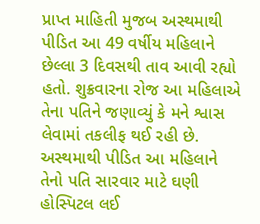પ્રાપ્ત માહિતી મુજબ અસ્થમાથી પીડિત આ 49 વર્ષીય મહિલાને છેલ્લા 3 દિવસથી તાવ આવી રહ્યો હતો. શુક્રવારના રોજ આ મહિલાએ તેના પતિને જણાવ્યું કે મને શ્વાસ લેવામાં તકલીફ થઈ રહી છે. અસ્થમાથી પીડિત આ મહિલાને તેનો પતિ સારવાર માટે ઘણી હોસ્પિટલ લઈ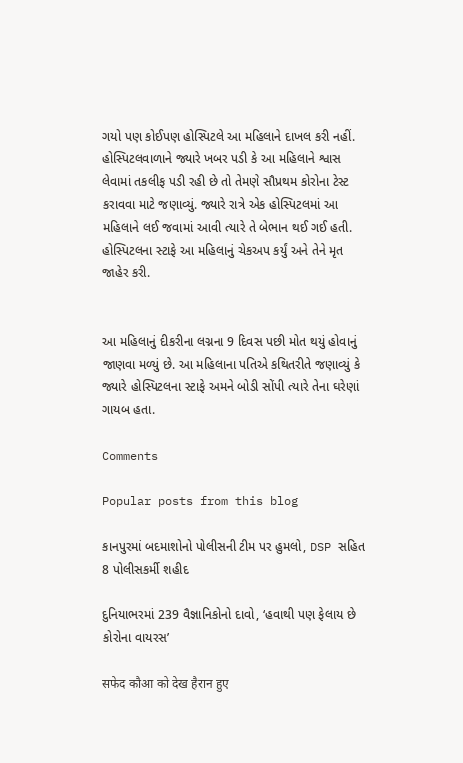ગયો પણ કોઈપણ હોસ્પિટલે આ મહિલાને દાખલ કરી નહીં. હોસ્પિટલવાળાને જ્યારે ખબર પડી કે આ મહિલાને શ્વાસ લેવામાં તકલીફ પડી રહી છે તો તેમણે સૌપ્રથમ કોરોના ટેસ્ટ કરાવવા માટે જણાવ્યું. જ્યારે રાત્રે એક હોસ્પિટલમાં આ મહિલાને લઈ જવામાં આવી ત્યારે તે બેભાન થઈ ગઈ હતી. હોસ્પિટલના સ્ટાફે આ મહિલાનું ચેકઅપ કર્યું અને તેને મૃત જાહેર કરી.


આ મહિલાનું દીકરીના લગ્નના 9 દિવસ પછી મોત થયું હોવાનું જાણવા મળ્યું છે. આ મહિલાના પતિએ કથિતરીતે જણાવ્યું કે જ્યારે હોસ્પિટલના સ્ટાફે અમને બોડી સોંપી ત્યારે તેના ઘરેણાં ગાયબ હતા.

Comments

Popular posts from this blog

કાનપુરમાં બદમાશોનો પોલીસની ટીમ પર હુમલો, DSP સહિત 8 પોલીસકર્મી શહીદ

દુનિયાભરમાં 239 વૈજ્ઞાનિકોનો દાવો, ‘હવાથી પણ ફેલાય છે કોરોના વાયરસ’

सफेद कौआ को देख हैरान हुए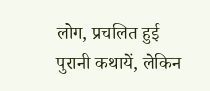लोग, प्रचलित हुई पुरानी कथायें, लेकिन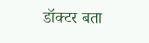डॉक्टर बता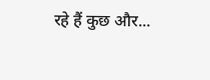रहे हैं कुछ और...